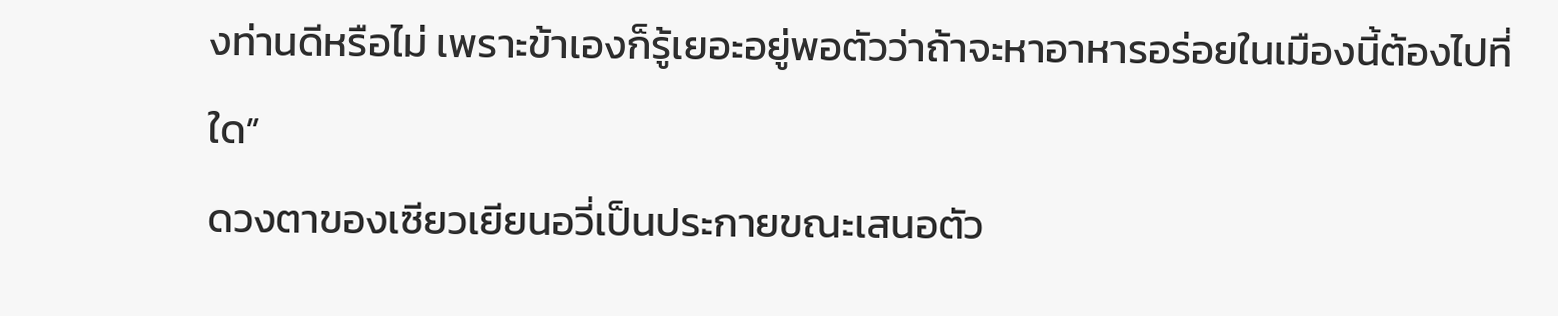งท่านดีหรือไม่ เพราะข้าเองก็รู้เยอะอยู่พอตัวว่าถ้าจะหาอาหารอร่อยในเมืองนี้ต้องไปที่ใด”
ดวงตาของเซียวเยียนอวี่เป็นประกายขณะเสนอตัว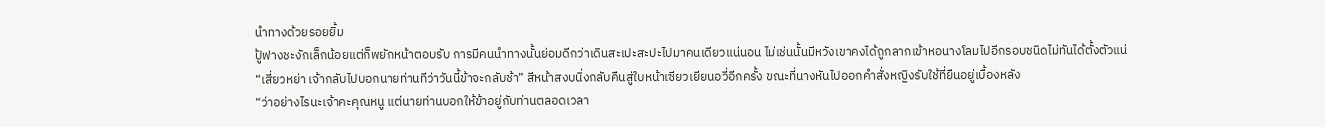นำทางด้วยรอยยิ้ม
ปู้ฟางชะงักเล็กน้อยแต่ก็พยักหน้าตอบรับ การมีคนนำทางนั้นย่อมดีกว่าเดินสะเปะสะปะไปมาคนเดียวแน่นอน ไม่เช่นนั้นมีหวังเขาคงได้ถูกลากเข้าหอนางโลมไปอีกรอบชนิดไม่ทันได้ตั้งตัวแน่
“เสี่ยวหย่า เจ้ากลับไปบอกนายท่านทีว่าวันนี้ข้าจะกลับช้า” สีหน้าสงบนิ่งกลับคืนสู่ใบหน้าเซียวเยียนอวี่อีกครั้ง ขณะที่นางหันไปออกคำสั่งหญิงรับใช้ที่ยืนอยู่เบื้องหลัง
“ว่าอย่างไรนะเจ้าคะคุณหนู แต่นายท่านบอกให้ข้าอยู่กับท่านตลอดเวลา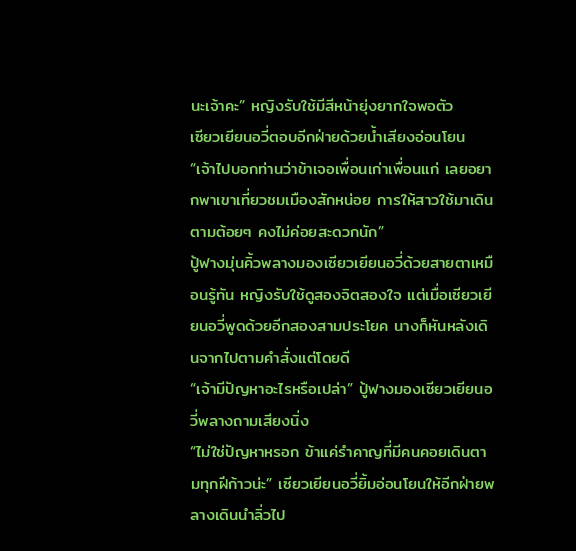นะเจ้าคะ” หญิงรับใช้มีสีหน้ายุ่งยากใจพอตัว
เซียวเยียนอวี่ตอบอีกฝ่ายด้วยน้ำเสียงอ่อนโยน “เจ้าไปบอกท่านว่าข้าเจอเพื่อนเก่าเพื่อนแก่ เลยอยากพาเขาเที่ยวชมเมืองสักหน่อย การให้สาวใช้มาเดินตามต้อยๆ คงไม่ค่อยสะดวกนัก”
ปู้ฟางมุ่นคิ้วพลางมองเซียวเยียนอวี่ด้วยสายตาเหมือนรู้ทัน หญิงรับใช้ดูสองจิตสองใจ แต่เมื่อเซียวเยียนอวี่พูดด้วยอีกสองสามประโยค นางก็หันหลังเดินจากไปตามคำสั่งแต่โดยดี
“เจ้ามีปัญหาอะไรหรือเปล่า” ปู้ฟางมองเซียวเยียนอวี่พลางถามเสียงนิ่ง
“ไม่ใช่ปัญหาหรอก ข้าแค่รำคาญที่มีคนคอยเดินตามทุกฝีก้าวน่ะ” เซียวเยียนอวี่ยิ้มอ่อนโยนให้อีกฝ่ายพลางเดินนำลิ่วไป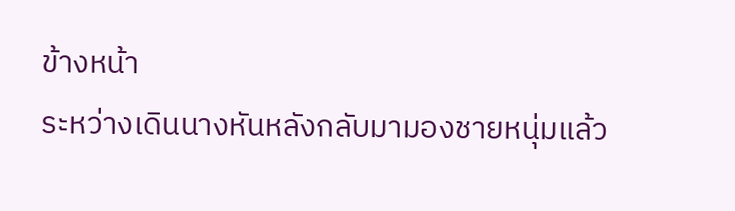ข้างหน้า
ระหว่างเดินนางหันหลังกลับมามองชายหนุ่มแล้ว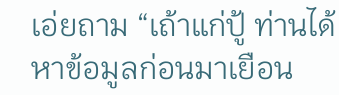เอ่ยถาม “เถ้าแก่ปู้ ท่านได้หาข้อมูลก่อนมาเยือน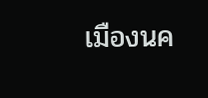เมืองนค